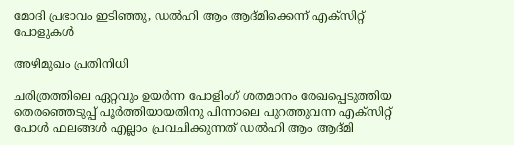മോദി പ്രഭാവം ഇടിഞ്ഞു, ഡല്‍ഹി ആം ആദ്മിക്കെന്ന് എക്‌സിറ്റ് പോളുകള്‍

അഴിമുഖം പ്രതിനിധി

ചരിത്രത്തിലെ ഏറ്റവും ഉയര്‍ന്ന പോളിംഗ് ശതമാനം രേഖപ്പെടുത്തിയ തെരഞ്ഞെടുപ്പ് പൂര്‍ത്തിയായതിനു പിന്നാലെ പുറത്തുവന്ന എക്‌സിറ്റ് പോള്‍ ഫലങ്ങള്‍ എല്ലാം പ്രവചിക്കുന്നത് ഡല്‍ഹി ആം ആദ്മി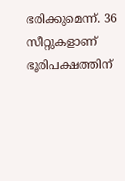ഭരിക്കുമെന്ന്. 36 സീറ്റുകളാണ് ഭൂരിപക്ഷത്തിന്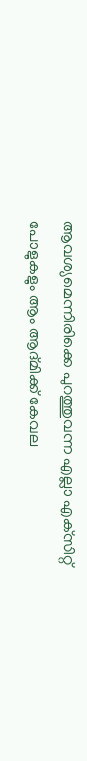ആവശ്യമെന്നിരിക്കെ പുറത്തുവന്ന എല്ലാ എക്‌സിറ്റ് പോളുകളും ആം ആദ്മിക്ക് കേവല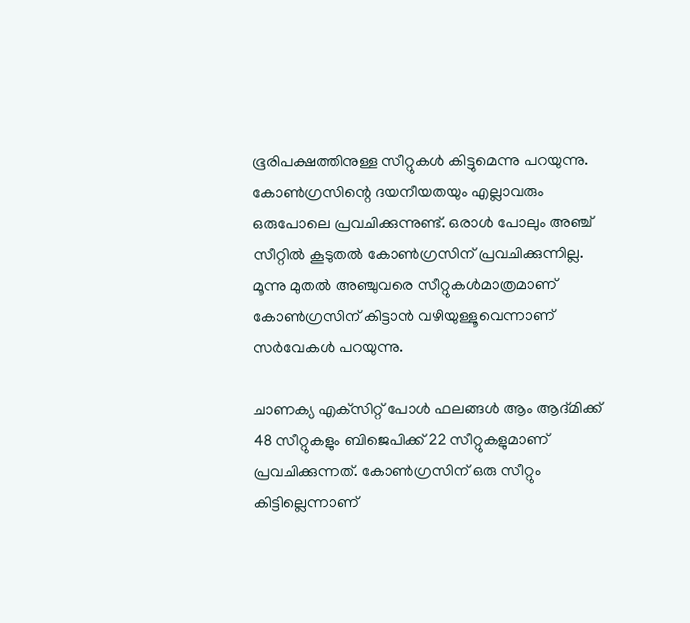ഭൂരിപക്ഷത്തിനുള്ള സീറ്റുകള്‍ കിട്ടുമെന്നു പറയുന്നു. കോണ്‍ഗ്രസിന്റെ ദയനീയതയും എല്ലാവരും ഒരുപോലെ പ്രവചിക്കുന്നുണ്ട്. ഒരാള്‍ പോലും അഞ്ച് സീറ്റില്‍ കൂടുതല്‍ കോണ്‍ഗ്രസിന് പ്രവചിക്കുന്നില്ല. മൂന്നു മുതല്‍ അഞ്ചുവരെ സീറ്റുകള്‍മാത്രമാണ് കോണ്‍ഗ്രസിന് കിട്ടാന്‍ വഴിയുള്ളൂവെന്നാണ് സര്‍വേകള്‍ പറയുന്നു.

ചാണക്യ എക്‌സിറ്റ് പോള്‍ ഫലങ്ങള്‍ ആം ആദ്മിക്ക് 48 സീറ്റുകളും ബിജെപിക്ക് 22 സീറ്റുകളുമാണ് പ്രവചിക്കുന്നത്. കോണ്‍ഗ്രസിന് ഒരു സീറ്റും കിട്ടില്ലെന്നാണ്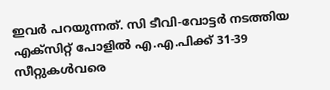ഇവര്‍ പറയുന്നത്. സി ടീവി-വോട്ടര്‍ നടത്തിയ എക്‌സിറ്റ് പോളില്‍ എ.എ.പിക്ക് 31-39 സീറ്റുകള്‍വരെ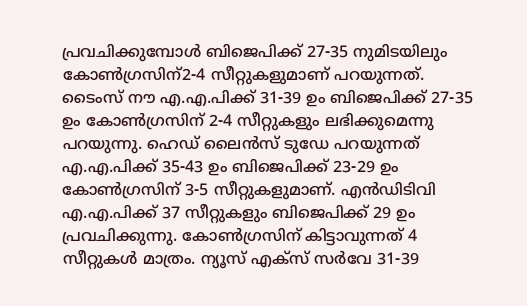പ്രവചിക്കുമ്പോള്‍ ബിജെപിക്ക് 27-35 നുമിടയിലും കോണ്‍ഗ്രസിന്2-4 സീറ്റുകളുമാണ് പറയുന്നത്. ടൈംസ് നൗ എ.എ.പിക്ക് 31-39 ഉം ബിജെപിക്ക് 27-35 ഉം കോണ്‍ഗ്രസിന് 2-4 സീറ്റുകളും ലഭിക്കുമെന്നു പറയുന്നു. ഹെഡ് ലൈന്‍സ് ടുഡേ പറയുന്നത് എ.എ.പിക്ക് 35-43 ഉം ബിജെപിക്ക് 23-29 ഉം കോണ്‍ഗ്രസിന് 3-5 സീറ്റുകളുമാണ്. എന്‍ഡിടിവി എ.എ.പിക്ക് 37 സീറ്റുകളും ബിജെപിക്ക് 29 ഉം പ്രവചിക്കുന്നു. കോണ്‍ഗ്രസിന് കിട്ടാവുന്നത് 4 സീറ്റുകള്‍ മാത്രം. ന്യൂസ് എക്‌സ് സര്‍വേ 31-39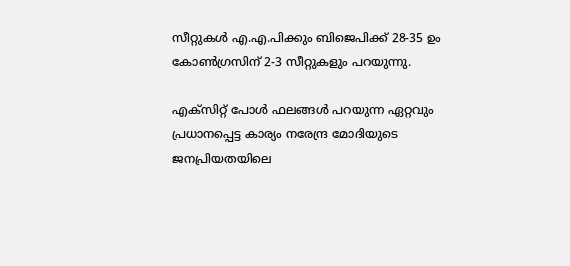സീറ്റുകള്‍ എ.എ.പിക്കും ബിജെപിക്ക് 28-35 ഉം കോണ്‍ഗ്രസിന് 2-3 സീറ്റുകളും പറയുന്നു.

എക്‌സിറ്റ് പോള്‍ ഫലങ്ങള്‍ പറയുന്ന ഏറ്റവും പ്രധാനപ്പെട്ട കാര്യം നരേന്ദ്ര മോദിയുടെ ജനപ്രിയതയിലെ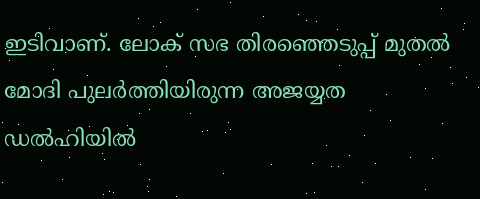ഇടിവാണ്. ലോക് സഭ തിരഞ്ഞെടുപ്പ് മുതല്‍ മോദി പുലര്‍ത്തിയിരുന്ന അജയ്യത ഡല്‍ഹിയില്‍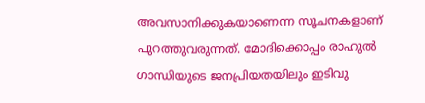അവസാനിക്കുകയാണെന്ന സൂചനകളാണ് പുറത്തുവരുന്നത്. മോദിക്കൊപ്പം രാഹുല്‍ ഗാന്ധിയുടെ ജനപ്രിയതയിലും ഇടിവു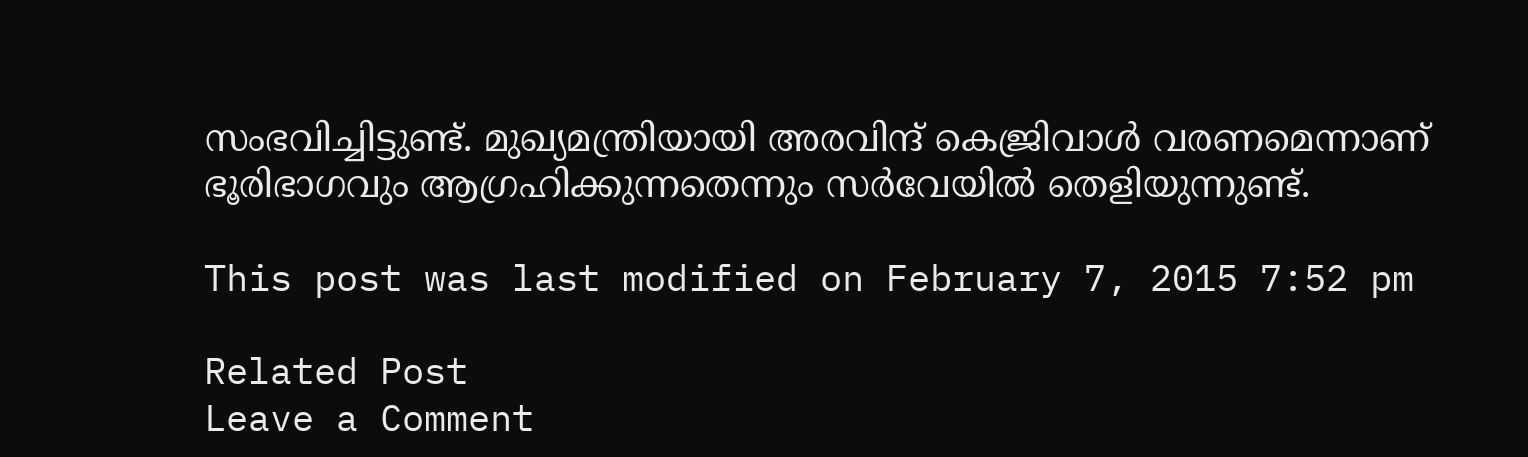സംഭവിച്ചിട്ടുണ്ട്. മുഖ്യമന്ത്രിയായി അരവിന്ദ് കെജ്രിവാള്‍ വരണമെന്നാണ് ഭൂരിഭാഗവും ആഗ്രഹിക്കുന്നതെന്നും സര്‍വേയില്‍ തെളിയുന്നുണ്ട്.

This post was last modified on February 7, 2015 7:52 pm

Related Post
Leave a Comment